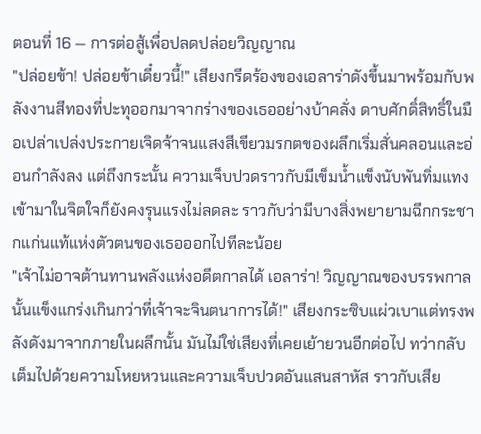ตอนที่ 16 — การต่อสู้เพื่อปลดปล่อยวิญญาณ
"ปล่อยข้า! ปล่อยข้าเดี๋ยวนี้!" เสียงกรีดร้องของเอลาร่าดังขึ้นมาพร้อมกับพลังงานสีทองที่ปะทุออกมาจากร่างของเธออย่างบ้าคลั่ง ดาบศักดิ์สิทธิ์ในมือเปล่าเปล่งประกายเจิดจ้าจนแสงสีเขียวมรกตของผลึกเริ่มสั่นคลอนและอ่อนกำลังลง แต่ถึงกระนั้น ความเจ็บปวดราวกับมีเข็มน้ำแข็งนับพันทิ่มแทงเข้ามาในจิตใจก็ยังคงรุนแรงไม่ลดละ ราวกับว่ามีบางสิ่งพยายามฉีกกระชากแก่นแท้แห่งตัวตนของเธอออกไปทีละน้อย
"เจ้าไม่อาจต้านทานพลังแห่งอดีตกาลได้ เอลาร่า! วิญญาณของบรรพกาลนั้นแข็งแกร่งเกินกว่าที่เจ้าจะจินตนาการได้!" เสียงกระซิบแผ่วเบาแต่ทรงพลังดังมาจากภายในผลึกนั้น มันไม่ใช่เสียงที่เคยเย้ายวนอีกต่อไป ทว่ากลับเต็มไปด้วยความโหยหวนและความเจ็บปวดอันแสนสาหัส ราวกับเสีย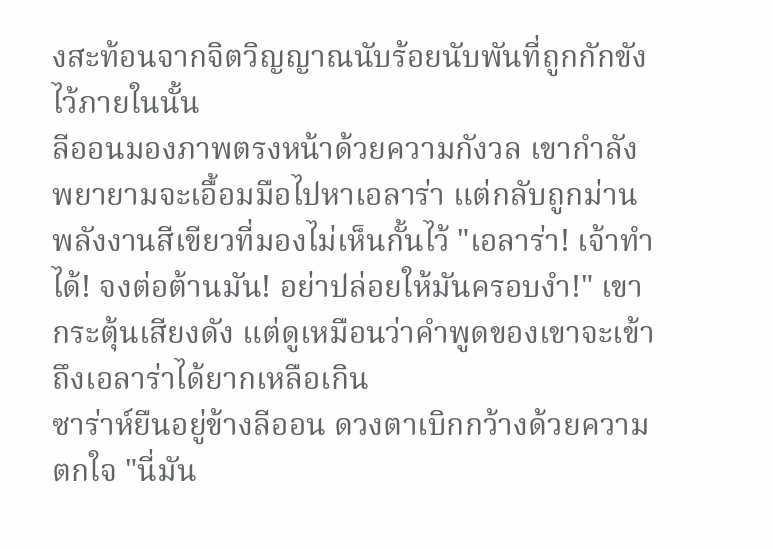งสะท้อนจากจิตวิญญาณนับร้อยนับพันที่ถูกกักขังไว้ภายในนั้น
ลีออนมองภาพตรงหน้าด้วยความกังวล เขากำลังพยายามจะเอื้อมมือไปหาเอลาร่า แต่กลับถูกม่านพลังงานสีเขียวที่มองไม่เห็นกั้นไว้ "เอลาร่า! เจ้าทำได้! จงต่อต้านมัน! อย่าปล่อยให้มันครอบงำ!" เขากระตุ้นเสียงดัง แต่ดูเหมือนว่าคำพูดของเขาจะเข้าถึงเอลาร่าได้ยากเหลือเกิน
ซาร่าห์ยืนอยู่ข้างลีออน ดวงตาเบิกกว้างด้วยความตกใจ "นี่มัน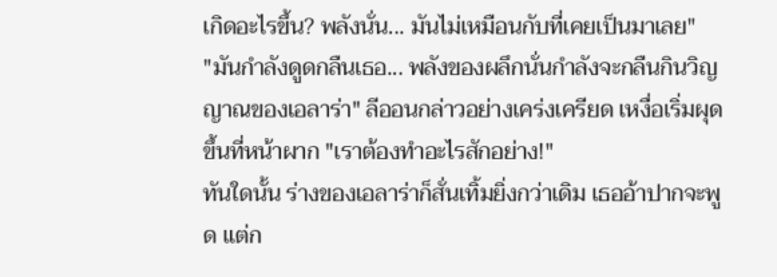เกิดอะไรขึ้น? พลังนั่น... มันไม่เหมือนกับที่เคยเป็นมาเลย"
"มันกำลังดูดกลืนเธอ... พลังของผลึกนั่นกำลังจะกลืนกินวิญญาณของเอลาร่า" ลีออนกล่าวอย่างเคร่งเครียด เหงื่อเริ่มผุดขึ้นที่หน้าผาก "เราต้องทำอะไรสักอย่าง!"
ทันใดนั้น ร่างของเอลาร่าก็สั่นเทิ้มยิ่งกว่าเดิม เธออ้าปากจะพูด แต่ก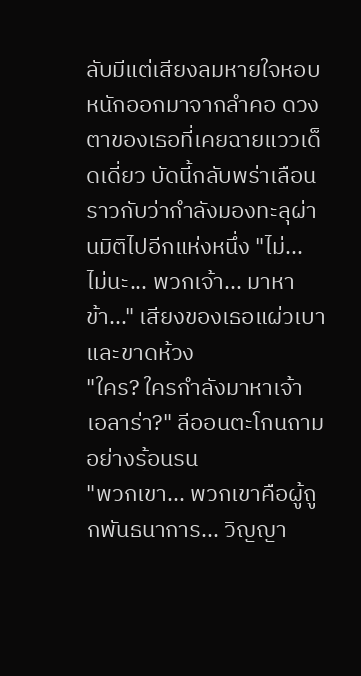ลับมีแต่เสียงลมหายใจหอบหนักออกมาจากลำคอ ดวงตาของเธอที่เคยฉายแววเด็ดเดี่ยว บัดนี้กลับพร่าเลือน ราวกับว่ากำลังมองทะลุผ่านมิติไปอีกแห่งหนึ่ง "ไม่... ไม่นะ... พวกเจ้า... มาหาข้า..." เสียงของเธอแผ่วเบาและขาดห้วง
"ใคร? ใครกำลังมาหาเจ้า เอลาร่า?" ลีออนตะโกนถามอย่างร้อนรน
"พวกเขา... พวกเขาคือผู้ถูกพันธนาการ... วิญญา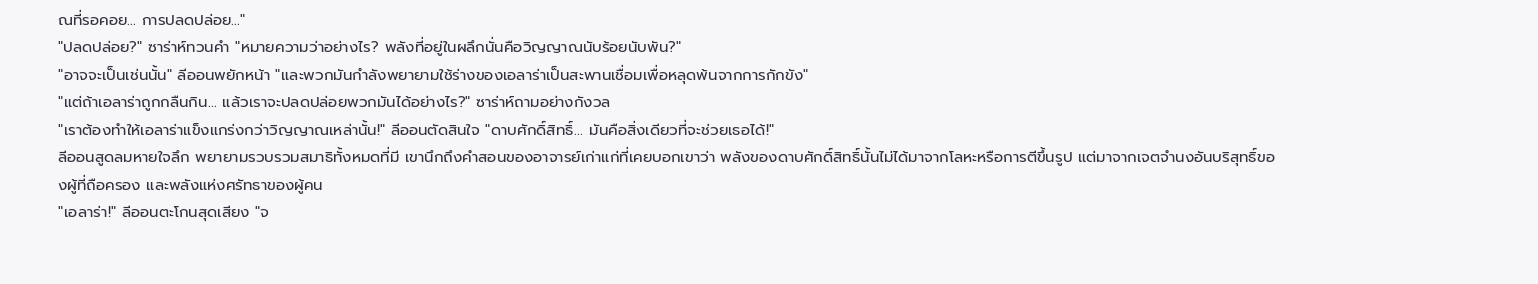ณที่รอคอย... การปลดปล่อย..."
"ปลดปล่อย?" ซาร่าห์ทวนคำ "หมายความว่าอย่างไร? พลังที่อยู่ในผลึกนั่นคือวิญญาณนับร้อยนับพัน?"
"อาจจะเป็นเช่นนั้น" ลีออนพยักหน้า "และพวกมันกำลังพยายามใช้ร่างของเอลาร่าเป็นสะพานเชื่อมเพื่อหลุดพ้นจากการกักขัง"
"แต่ถ้าเอลาร่าถูกกลืนกิน... แล้วเราจะปลดปล่อยพวกมันได้อย่างไร?" ซาร่าห์ถามอย่างกังวล
"เราต้องทำให้เอลาร่าแข็งแกร่งกว่าวิญญาณเหล่านั้น!" ลีออนตัดสินใจ "ดาบศักดิ์สิทธิ์... มันคือสิ่งเดียวที่จะช่วยเธอได้!"
ลีออนสูดลมหายใจลึก พยายามรวบรวมสมาธิทั้งหมดที่มี เขานึกถึงคำสอนของอาจารย์เก่าแก่ที่เคยบอกเขาว่า พลังของดาบศักดิ์สิทธิ์นั้นไม่ได้มาจากโลหะหรือการตีขึ้นรูป แต่มาจากเจตจำนงอันบริสุทธิ์ของผู้ที่ถือครอง และพลังแห่งศรัทธาของผู้คน
"เอลาร่า!" ลีออนตะโกนสุดเสียง "จ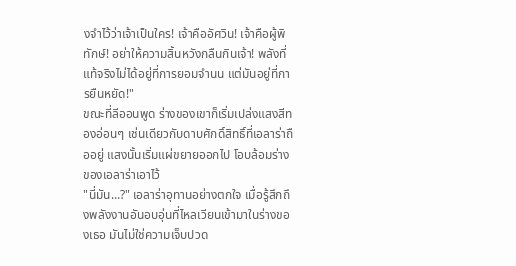งจำไว้ว่าเจ้าเป็นใคร! เจ้าคืออัศวิน! เจ้าคือผู้พิทักษ์! อย่าให้ความสิ้นหวังกลืนกินเจ้า! พลังที่แท้จริงไม่ได้อยู่ที่การยอมจำนน แต่มันอยู่ที่การยืนหยัด!"
ขณะที่ลีออนพูด ร่างของเขาก็เริ่มเปล่งแสงสีทองอ่อนๆ เช่นเดียวกับดาบศักดิ์สิทธิ์ที่เอลาร่าถืออยู่ แสงนั้นเริ่มแผ่ขยายออกไป โอบล้อมร่างของเอลาร่าเอาไว้
"นี่มัน...?" เอลาร่าอุทานอย่างตกใจ เมื่อรู้สึกถึงพลังงานอันอบอุ่นที่ไหลเวียนเข้ามาในร่างของเธอ มันไม่ใช่ความเจ็บปวด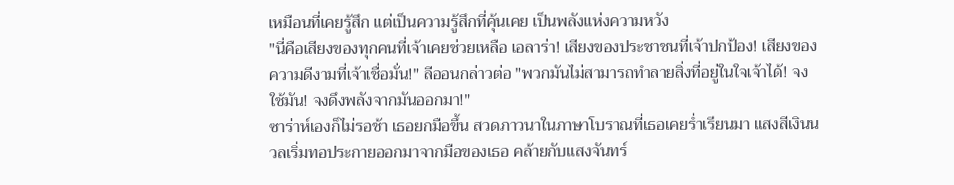เหมือนที่เคยรู้สึก แต่เป็นความรู้สึกที่คุ้นเคย เป็นพลังแห่งความหวัง
"นี่คือเสียงของทุกคนที่เจ้าเคยช่วยเหลือ เอลาร่า! เสียงของประชาชนที่เจ้าปกป้อง! เสียงของความดีงามที่เจ้าเชื่อมั่น!" ลีออนกล่าวต่อ "พวกมันไม่สามารถทำลายสิ่งที่อยู่ในใจเจ้าได้! จงใช้มัน! จงดึงพลังจากมันออกมา!"
ซาร่าห์เองก็ไม่รอช้า เธอยกมือขึ้น สวดภาวนาในภาษาโบราณที่เธอเคยร่ำเรียนมา แสงสีเงินนวลเริ่มทอประกายออกมาจากมือของเธอ คล้ายกับแสงจันทร์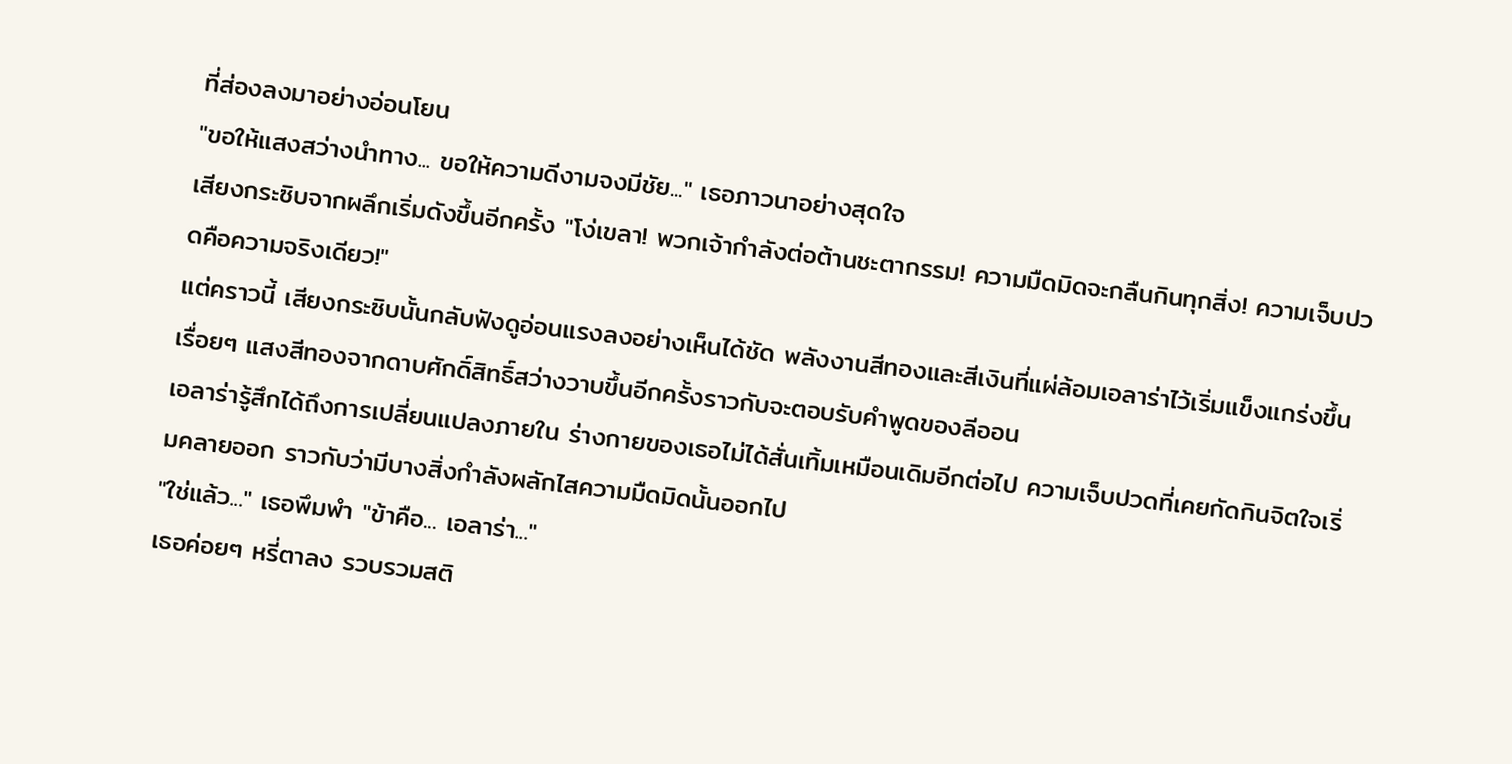ที่ส่องลงมาอย่างอ่อนโยน
"ขอให้แสงสว่างนำทาง... ขอให้ความดีงามจงมีชัย..." เธอภาวนาอย่างสุดใจ
เสียงกระซิบจากผลึกเริ่มดังขึ้นอีกครั้ง "โง่เขลา! พวกเจ้ากำลังต่อต้านชะตากรรม! ความมืดมิดจะกลืนกินทุกสิ่ง! ความเจ็บปวดคือความจริงเดียว!"
แต่คราวนี้ เสียงกระซิบนั้นกลับฟังดูอ่อนแรงลงอย่างเห็นได้ชัด พลังงานสีทองและสีเงินที่แผ่ล้อมเอลาร่าไว้เริ่มแข็งแกร่งขึ้นเรื่อยๆ แสงสีทองจากดาบศักดิ์สิทธิ์สว่างวาบขึ้นอีกครั้งราวกับจะตอบรับคำพูดของลีออน
เอลาร่ารู้สึกได้ถึงการเปลี่ยนแปลงภายใน ร่างกายของเธอไม่ได้สั่นเทิ้มเหมือนเดิมอีกต่อไป ความเจ็บปวดที่เคยกัดกินจิตใจเริ่มคลายออก ราวกับว่ามีบางสิ่งกำลังผลักไสความมืดมิดนั้นออกไป
"ใช่แล้ว..." เธอพึมพำ "ข้าคือ... เอลาร่า..."
เธอค่อยๆ หรี่ตาลง รวบรวมสติ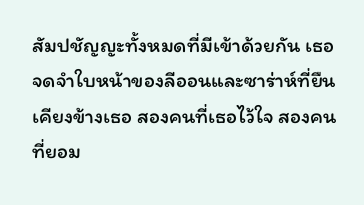สัมปชัญญะทั้งหมดที่มีเข้าด้วยกัน เธอจดจำใบหน้าของลีออนและซาร่าห์ที่ยืนเคียงข้างเธอ สองคนที่เธอไว้ใจ สองคนที่ยอม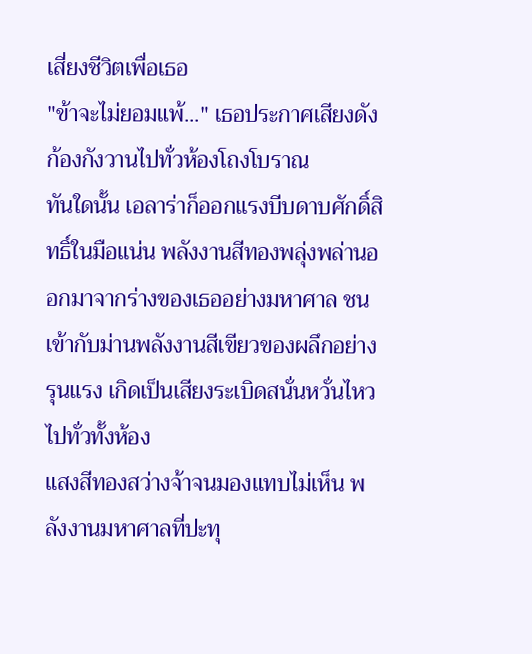เสี่ยงชีวิตเพื่อเธอ
"ข้าจะไม่ยอมแพ้..." เธอประกาศเสียงดัง ก้องกังวานไปทั่วห้องโถงโบราณ
ทันใดนั้น เอลาร่าก็ออกแรงบีบดาบศักดิ์สิทธิ์ในมือแน่น พลังงานสีทองพลุ่งพล่านออกมาจากร่างของเธออย่างมหาศาล ชนเข้ากับม่านพลังงานสีเขียวของผลึกอย่างรุนแรง เกิดเป็นเสียงระเบิดสนั่นหวั่นไหวไปทั่วทั้งห้อง
แสงสีทองสว่างจ้าจนมองแทบไม่เห็น พลังงานมหาศาลที่ปะทุ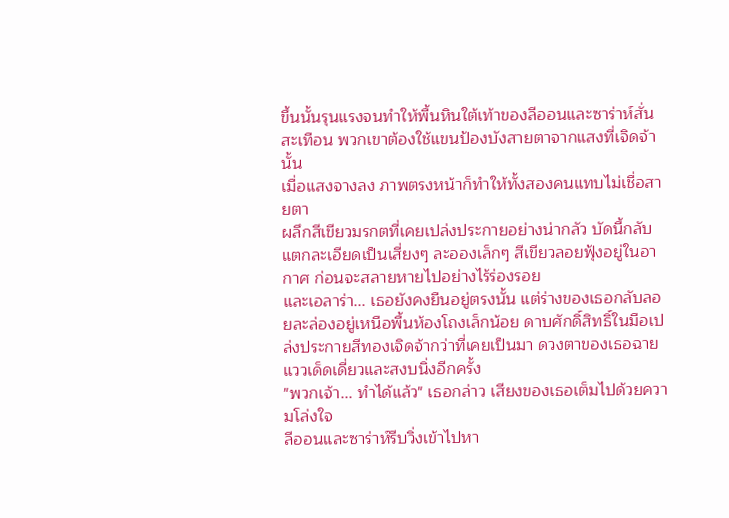ขึ้นนั้นรุนแรงจนทำให้พื้นหินใต้เท้าของลีออนและซาร่าห์สั่นสะเทือน พวกเขาต้องใช้แขนป้องบังสายตาจากแสงที่เจิดจ้านั้น
เมื่อแสงจางลง ภาพตรงหน้าก็ทำให้ทั้งสองคนแทบไม่เชื่อสายตา
ผลึกสีเขียวมรกตที่เคยเปล่งประกายอย่างน่ากลัว บัดนี้กลับแตกละเอียดเป็นเสี่ยงๆ ละอองเล็กๆ สีเขียวลอยฟุ้งอยู่ในอากาศ ก่อนจะสลายหายไปอย่างไร้ร่องรอย
และเอลาร่า... เธอยังคงยืนอยู่ตรงนั้น แต่ร่างของเธอกลับลอยละล่องอยู่เหนือพื้นห้องโถงเล็กน้อย ดาบศักดิ์สิทธิ์ในมือเปล่งประกายสีทองเจิดจ้ากว่าที่เคยเป็นมา ดวงตาของเธอฉายแววเด็ดเดี่ยวและสงบนิ่งอีกครั้ง
"พวกเจ้า... ทำได้แล้ว" เธอกล่าว เสียงของเธอเต็มไปด้วยความโล่งใจ
ลีออนและซาร่าห์รีบวิ่งเข้าไปหา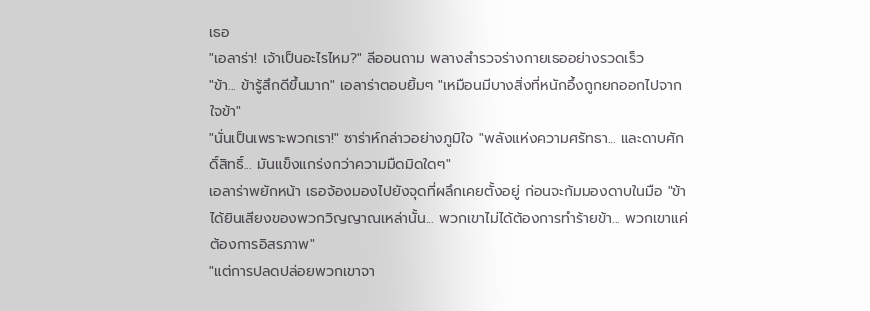เธอ
"เอลาร่า! เจ้าเป็นอะไรไหม?" ลีออนถาม พลางสำรวจร่างกายเธออย่างรวดเร็ว
"ข้า... ข้ารู้สึกดีขึ้นมาก" เอลาร่าตอบยิ้มๆ "เหมือนมีบางสิ่งที่หนักอึ้งถูกยกออกไปจากใจข้า"
"นั่นเป็นเพราะพวกเรา!" ซาร่าห์กล่าวอย่างภูมิใจ "พลังแห่งความศรัทธา... และดาบศักดิ์สิทธิ์... มันแข็งแกร่งกว่าความมืดมิดใดๆ"
เอลาร่าพยักหน้า เธอจ้องมองไปยังจุดที่ผลึกเคยตั้งอยู่ ก่อนจะก้มมองดาบในมือ "ข้าได้ยินเสียงของพวกวิญญาณเหล่านั้น... พวกเขาไม่ได้ต้องการทำร้ายข้า... พวกเขาแค่ต้องการอิสรภาพ"
"แต่การปลดปล่อยพวกเขาจา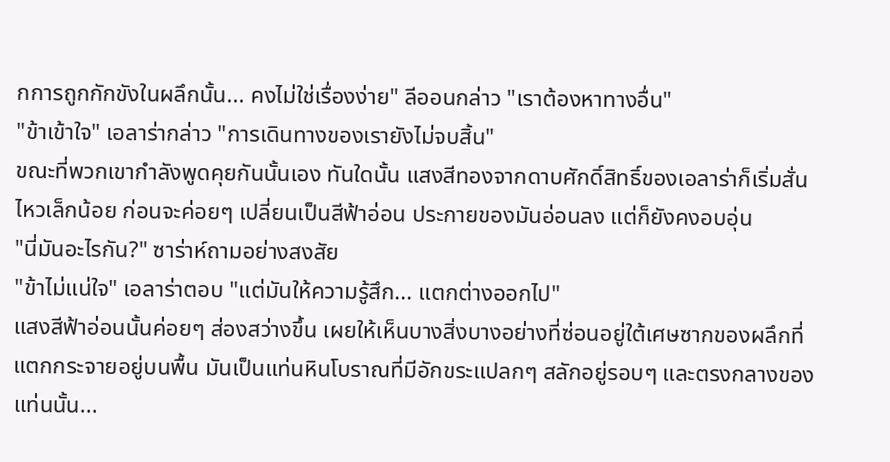กการถูกกักขังในผลึกนั้น... คงไม่ใช่เรื่องง่าย" ลีออนกล่าว "เราต้องหาทางอื่น"
"ข้าเข้าใจ" เอลาร่ากล่าว "การเดินทางของเรายังไม่จบสิ้น"
ขณะที่พวกเขากำลังพูดคุยกันนั้นเอง ทันใดนั้น แสงสีทองจากดาบศักดิ์สิทธิ์ของเอลาร่าก็เริ่มสั่นไหวเล็กน้อย ก่อนจะค่อยๆ เปลี่ยนเป็นสีฟ้าอ่อน ประกายของมันอ่อนลง แต่ก็ยังคงอบอุ่น
"นี่มันอะไรกัน?" ซาร่าห์ถามอย่างสงสัย
"ข้าไม่แน่ใจ" เอลาร่าตอบ "แต่มันให้ความรู้สึก... แตกต่างออกไป"
แสงสีฟ้าอ่อนนั้นค่อยๆ ส่องสว่างขึ้น เผยให้เห็นบางสิ่งบางอย่างที่ซ่อนอยู่ใต้เศษซากของผลึกที่แตกกระจายอยู่บนพื้น มันเป็นแท่นหินโบราณที่มีอักขระแปลกๆ สลักอยู่รอบๆ และตรงกลางของแท่นนั้น...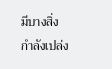มีบางสิ่งกำลังเปล่ง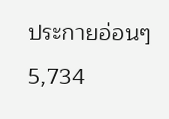ประกายอ่อนๆ
5,734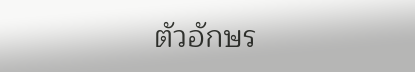ตัวอักษร